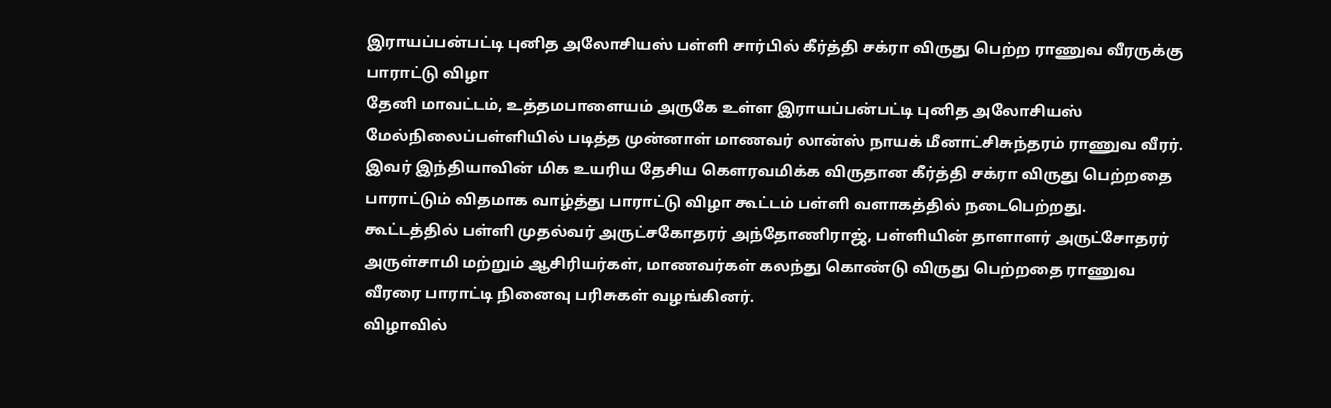இராயப்பன்பட்டி புனித அலோசியஸ் பள்ளி சார்பில் கீர்த்தி சக்ரா விருது பெற்ற ராணுவ வீரருக்கு பாராட்டு விழா
தேனி மாவட்டம், உத்தமபாளையம் அருகே உள்ள இராயப்பன்பட்டி புனித அலோசியஸ் மேல்நிலைப்பள்ளியில் படித்த முன்னாள் மாணவர் லான்ஸ் நாயக் மீனாட்சிசுந்தரம் ராணுவ வீரர். இவர் இந்தியாவின் மிக உயரிய தேசிய கெளரவமிக்க விருதான கீர்த்தி சக்ரா விருது பெற்றதை பாராட்டும் விதமாக வாழ்த்து பாராட்டு விழா கூட்டம் பள்ளி வளாகத்தில் நடைபெற்றது.
கூட்டத்தில் பள்ளி முதல்வர் அருட்சகோதரர் அந்தோணிராஜ், பள்ளியின் தாளாளர் அருட்சோதரர் அருள்சாமி மற்றும் ஆசிரியர்கள், மாணவர்கள் கலந்து கொண்டு விருது பெற்றதை ராணுவ வீரரை பாராட்டி நினைவு பரிசுகள் வழங்கினர்.
விழாவில்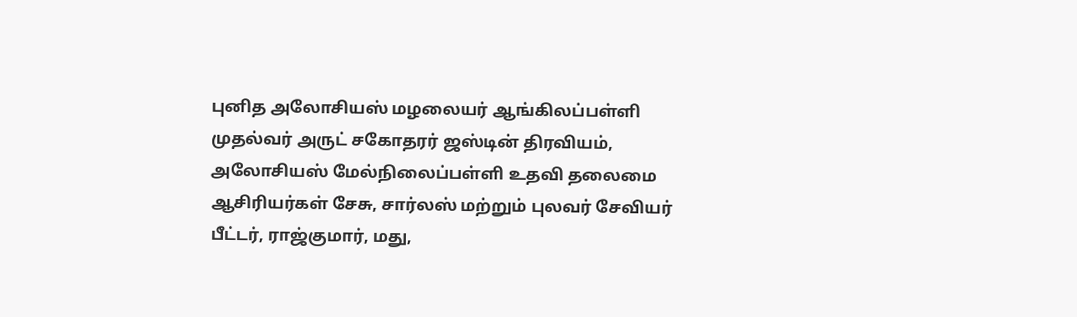புனித அலோசியஸ் மழலையர் ஆங்கிலப்பள்ளி முதல்வர் அருட் சகோதரர் ஜஸ்டின் திரவியம், அலோசியஸ் மேல்நிலைப்பள்ளி உதவி தலைமை ஆசிரியர்கள் சேசு, சார்லஸ் மற்றும் புலவர் சேவியர் பீட்டர், ராஜ்குமார், மது,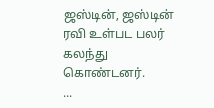ஜஸ்டின், ஜஸ்டின் ரவி உள்பட பலர் கலந்து கொண்டனர்.
...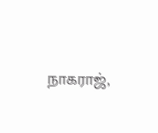நாகராஜ்,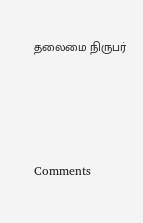தலைமை நிருபர்





Comments